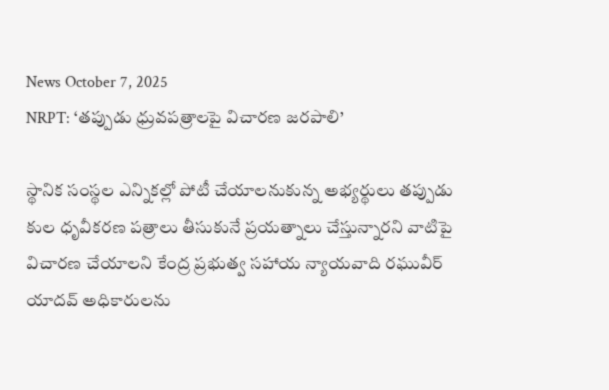News October 7, 2025
NRPT: ‘తప్పుడు ధ్రువపత్రాలపై విచారణ జరపాలి’

స్థానిక సంస్థల ఎన్నికల్లో పోటీ చేయాలనుకున్న అభ్యర్థులు తప్పుడు కుల ధృవీకరణ పత్రాలు తీసుకునే ప్రయత్నాలు చేస్తున్నారని వాటిపై విచారణ చేయాలని కేంద్ర ప్రభుత్వ సహాయ న్యాయవాది రఘువీర్ యాదవ్ అధికారులను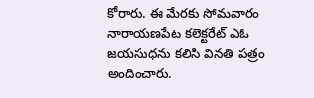కోరారు. ఈ మేరకు సోమవారం నారాయణపేట కలెక్టరేట్ ఎఓ జయసుధను కలిసి వినతి పత్రం అందించారు.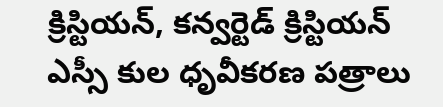క్రిస్టియన్, కన్వర్టెడ్ క్రిస్టియన్ ఎస్సీ కుల ధృవీకరణ పత్రాలు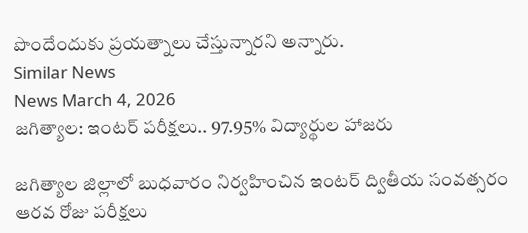పొందేందుకు ప్రయత్నాలు చేస్తున్నారని అన్నారు.
Similar News
News March 4, 2026
జగిత్యాల: ఇంటర్ పరీక్షలు.. 97.95% విద్యార్థుల హాజరు

జగిత్యాల జిల్లాలో బుధవారం నిర్వహించిన ఇంటర్ ద్వితీయ సంవత్సరం ఆరవ రోజు పరీక్షలు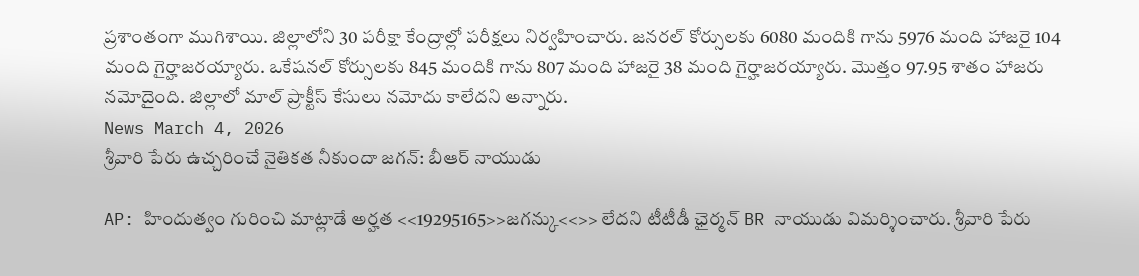ప్రశాంతంగా ముగిశాయి. జిల్లాలోని 30 పరీక్షా కేంద్రాల్లో పరీక్షలు నిర్వహించారు. జనరల్ కోర్సులకు 6080 మందికి గాను 5976 మంది హాజరై 104 మంది గైర్హాజరయ్యారు. ఒకేషనల్ కోర్సులకు 845 మందికి గాను 807 మంది హాజరై 38 మంది గైర్హాజరయ్యారు. మొత్తం 97.95 శాతం హాజరు నమోదైంది. జిల్లాలో మాల్ ప్రాక్టీస్ కేసులు నమోదు కాలేదని అన్నారు.
News March 4, 2026
శ్రీవారి పేరు ఉచ్చరించే నైతికత నీకుందా జగన్: బీఆర్ నాయుడు

AP: హిందుత్వం గురించి మాట్లాడే అర్హత <<19295165>>జగన్కు<<>> లేదని టీటీడీ ఛైర్మన్ BR నాయుడు విమర్శించారు. శ్రీవారి పేరు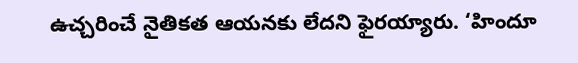ఉచ్చరించే నైతికత ఆయనకు లేదని ఫైరయ్యారు. ‘హిందూ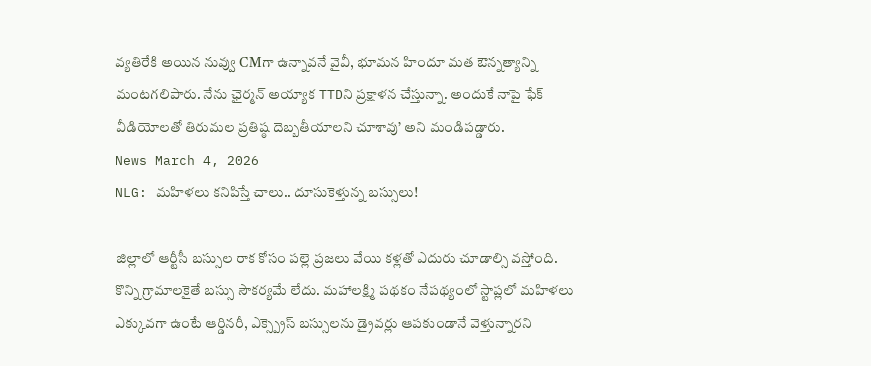వ్యతిరేకి అయిన నువ్వు CMగా ఉన్నావనే వైవీ, భూమన హిందూ మత ఔన్నత్యాన్ని మంటగలిపారు. నేను ఛైర్మన్ అయ్యాక TTDని ప్రక్షాళన చేస్తున్నా. అందుకే నాపై ఫేక్ వీడియోలతో తిరుమల ప్రతిష్ఠ దెబ్బతీయాలని చూశావు’ అని మండిపడ్డారు.
News March 4, 2026
NLG: మహిళలు కనిపిస్తే చాలు.. దూసుకెళ్తున్న బస్సులు!

జిల్లాలో ఆర్టీసీ బస్సుల రాక కోసం పల్లె ప్రజలు వేయి కళ్లతో ఎదురు చూడాల్సి వస్తోంది. కొన్ని గ్రామాలకైతే బస్సు సౌకర్యమే లేదు. మహాలక్ష్మి పథకం నేపథ్యంలో స్టాప్లలో మహిళలు ఎక్కువగా ఉంటే ఆర్డినరీ, ఎక్స్ప్రెస్ బస్సులను డ్రైవర్లు ఆపకుండానే వెళ్తున్నారని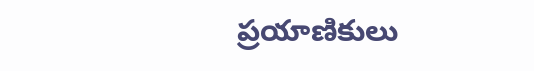ప్రయాణికులు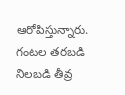ఆరోపిస్తున్నారు. గంటల తరబడి నిలబడి తీవ్ర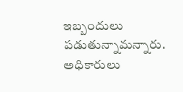ఇబ్బందులు పడుతున్నామన్నారు. అధికారులు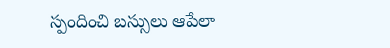స్పందించి బస్సులు ఆపేలా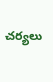చర్యలు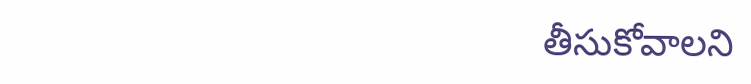తీసుకోవాలని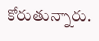కోరుతున్నారు.